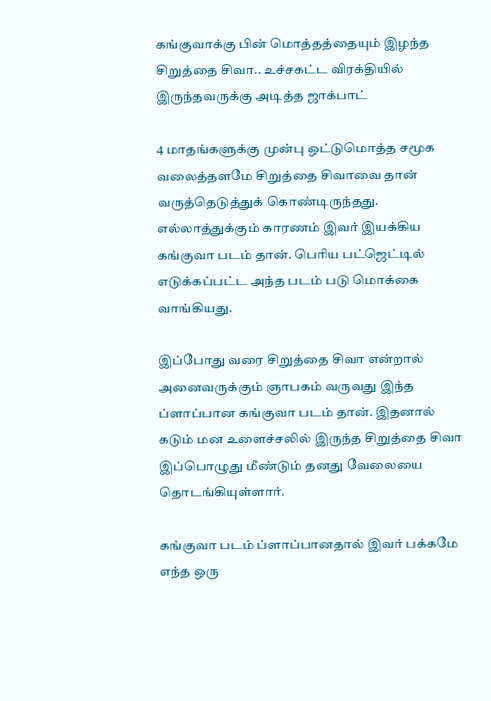கங்குவாக்கு பின் மொத்தத்தையும் இழந்த சிறுத்தை சிவா.. உச்சகட்ட விரக்தியில் இருந்தவருக்கு அடித்த ஜாக்பாட்

4 மாதங்களுக்கு முன்பு ஒட்டுமொத்த சமூக வலைத்தளமே சிறுத்தை சிவாவை தான் வருத்தெடுத்துக் கொண்டிருந்தது. எல்லாத்துக்கும் காரணம் இவர் இயக்கிய கங்குவா படம் தான். பெரிய பட்ஜெட்டில் எடுக்கப்பட்ட அந்த படம் படு மொக்கை வாங்கியது.

இப்போது வரை சிறுத்தை சிவா என்றால் அனைவருக்கும் ஞாபகம் வருவது இந்த ப்ளாப்பான கங்குவா படம் தான். இதனால் கடும் மன உளைச்சலில் இருந்த சிறுத்தை சிவா இப்பொழுது மீண்டும் தனது வேலையை தொடங்கியுள்ளார்.

கங்குவா படம் ப்ளாப்பானதால் இவர் பக்கமே எந்த ஒரு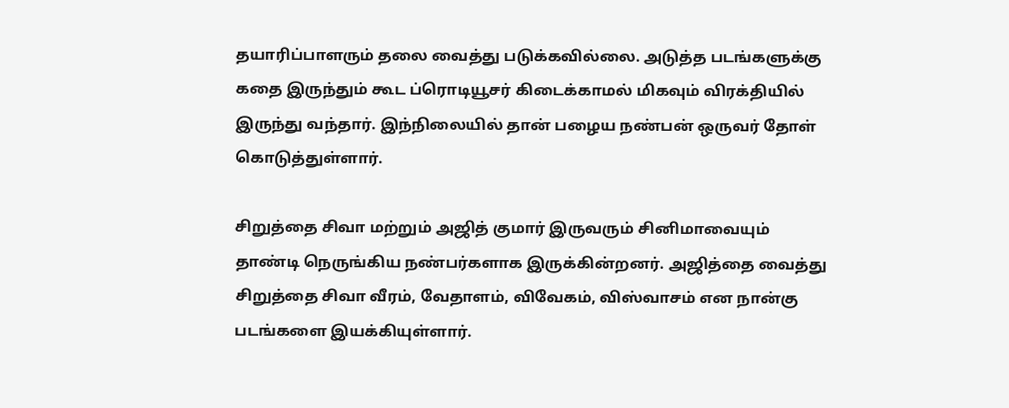தயாரிப்பாளரும் தலை வைத்து படுக்கவில்லை. அடுத்த படங்களுக்கு கதை இருந்தும் கூட ப்ரொடியூசர் கிடைக்காமல் மிகவும் விரக்தியில் இருந்து வந்தார். இந்நிலையில் தான் பழைய நண்பன் ஒருவர் தோள் கொடுத்துள்ளார்.

சிறுத்தை சிவா மற்றும் அஜித் குமார் இருவரும் சினிமாவையும் தாண்டி நெருங்கிய நண்பர்களாக இருக்கின்றனர். அஜித்தை வைத்து சிறுத்தை சிவா வீரம், வேதாளம், விவேகம், விஸ்வாசம் என நான்கு படங்களை இயக்கியுள்ளார்.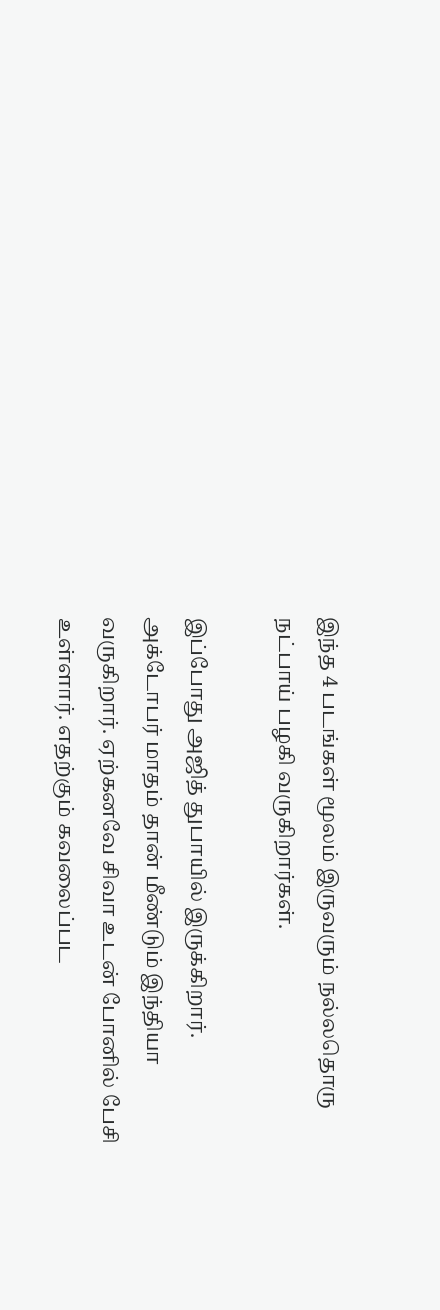இந்த 4 படங்கள் மூலம் இருவரும் நல்லதொரு நட்பாய் பழகி வருகிறார்கள்.

இப்போது அஜித் துபாயில் இருக்கிறார். அக்டோபர் மாதம் தான் மீண்டும் இந்தியா வருகிறார். ஏற்கனவே சிவா உடன் போனில் பேசி உள்ளார். எதற்கும் கவலைப்பட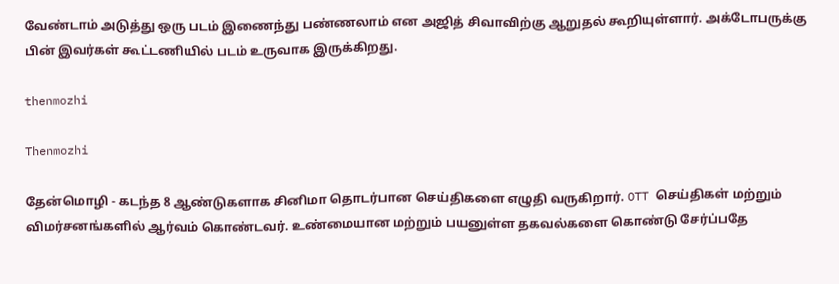வேண்டாம் அடுத்து ஒரு படம் இணைந்து பண்ணலாம் என அஜித் சிவாவிற்கு ஆறுதல் கூறியுள்ளார். அக்டோபருக்கு பின் இவர்கள் கூட்டணியில் படம் உருவாக இருக்கிறது.

thenmozhi

Thenmozhi

தேன்மொழி - கடந்த 8 ஆண்டுகளாக சினிமா தொடர்பான செய்திகளை எழுதி வருகிறார். OTT செய்திகள் மற்றும் விமர்சனங்களில் ஆர்வம் கொண்டவர். உண்மையான மற்றும் பயனுள்ள தகவல்களை கொண்டு சேர்ப்பதே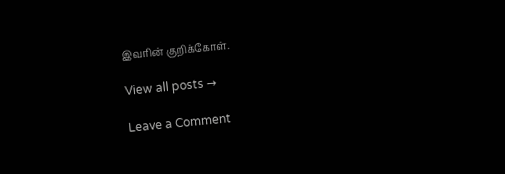இவரின் குறிக்கோள்.

View all posts →

Leave a Comment